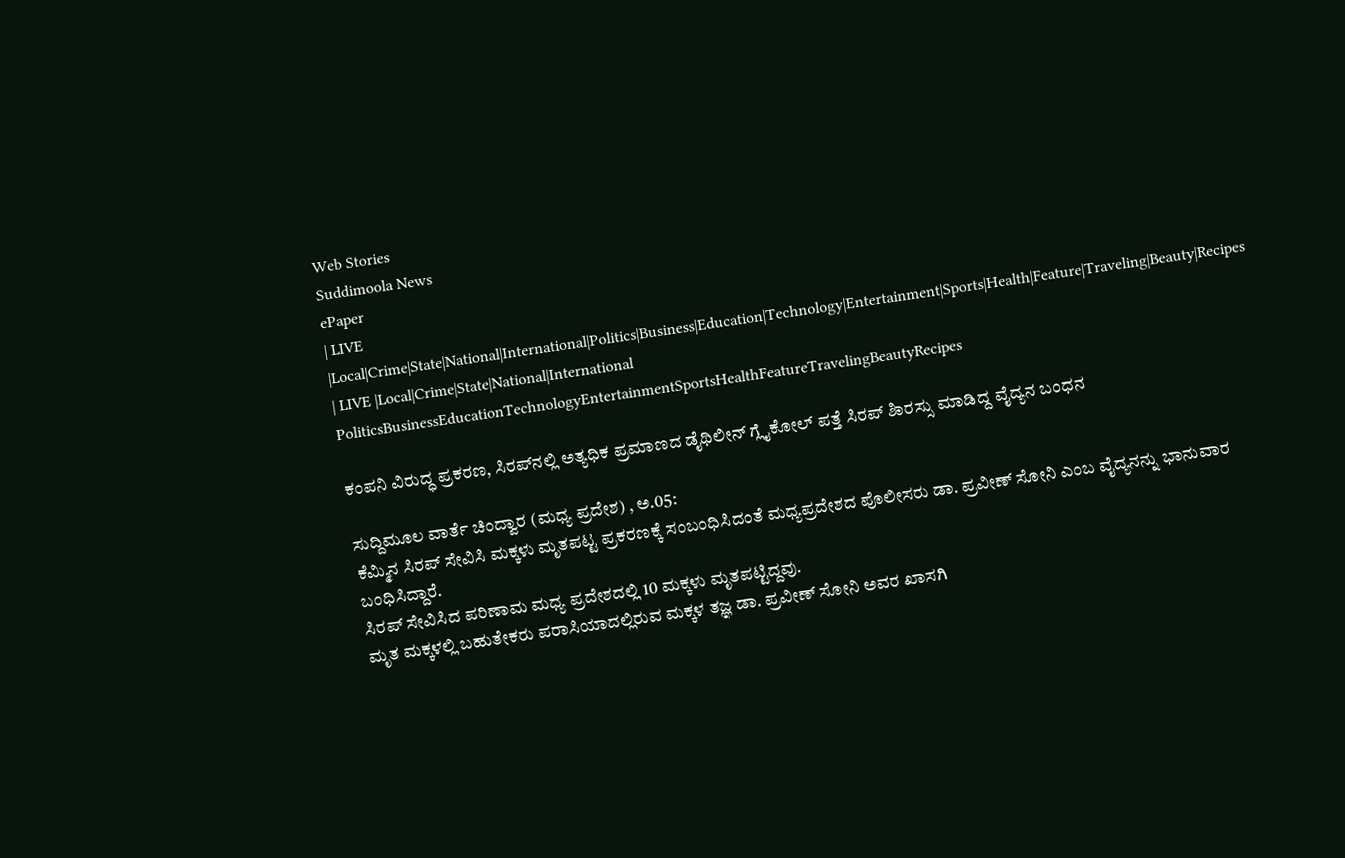Web Stories
Suddimoola News
ePaper
| LIVE |Local|Crime|State|National|International|Politics|Business|Education|Technology|Entertainment|Sports|Health|Feature|Traveling|Beauty|Recipes
| LIVE |Local|Crime|State|National|International
PoliticsBusinessEducationTechnologyEntertainmentSportsHealthFeatureTravelingBeautyRecipes

ಕಂಪನಿ ವಿರುದ್ಧ ಪ್ರಕರಣ, ಸಿರಪ್‌ನಲ್ಲಿ ಅತ್ಯಧಿಕ ಪ್ರಮಾಣದ ಡೈಥಿಲೀನ್ ಗ್ಲೈಕೋಲ್ ಪತ್ತೆ ಸಿರಪ್ ಶಿಾರಸ್ಸು ಮಾಡಿದ್ದ ವೈದ್ಯನ ಬಂಧನ

ಸುದ್ದಿಮೂಲ ವಾರ್ತೆ ಚಿಂದ್ವಾರ (ಮಧ್ಯ ಪ್ರದೇಶ) , ಅ.05:
ಕೆಮ್ಮಿನ ಸಿರಪ್ ಸೇವಿಸಿ ಮಕ್ಕಳು ಮೃತಪಟ್ಟ ಪ್ರಕರಣಕ್ಕೆ ಸಂಬಂಧಿಸಿದಂತೆ ಮಧ್ಯಪ್ರದೇಶದ ಪೊಲೀಸರು ಡಾ. ಪ್ರವೀಣ್ ಸೋನಿ ಎಂಬ ವೈದ್ಯನನ್ನು ಭಾನುವಾರ ಬಂಧಿಸಿದ್ದಾರೆ.
ಸಿರಪ್ ಸೇವಿಸಿದ ಪರಿಣಾಮ ಮಧ್ಯ ಪ್ರದೇಶದಲ್ಲಿ 10 ಮಕ್ಕಳು ಮೃತಪಟ್ಟಿದ್ದವು.
ಮೃತ ಮಕ್ಕಳಲ್ಲಿ ಬಹುತೇಕರು ಪರಾಸಿಯಾದಲ್ಲಿರುವ ಮಕ್ಕಳ ತಜ್ಞ ಡಾ. ಪ್ರವೀಣ್ ಸೋನಿ ಅವರ ಖಾಸಗಿ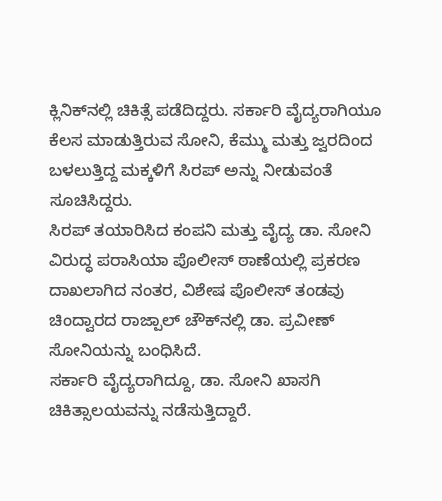ಕ್ಲಿನಿಕ್‌ನಲ್ಲಿ ಚಿಕಿತ್ಸೆ ಪಡೆದಿದ್ದರು. ಸರ್ಕಾರಿ ವೈದ್ಯರಾಗಿಯೂ ಕೆಲಸ ಮಾಡುತ್ತಿರುವ ಸೋನಿ, ಕೆಮ್ಮು ಮತ್ತು ಜ್ವರದಿಂದ ಬಳಲುತ್ತಿದ್ದ ಮಕ್ಕಳಿಗೆ ಸಿರಪ್ ಅನ್ನು ನೀಡುವಂತೆ ಸೂಚಿಸಿದ್ದರು.
ಸಿರಪ್ ತಯಾರಿಸಿದ ಕಂಪನಿ ಮತ್ತು ವೈದ್ಯ ಡಾ. ಸೋನಿ ವಿರುದ್ಧ ಪರಾಸಿಯಾ ಪೊಲೀಸ್ ಠಾಣೆಯಲ್ಲಿ ಪ್ರಕರಣ ದಾಖಲಾಗಿದ ನಂತರ, ವಿಶೇಷ ಪೊಲೀಸ್ ತಂಡವು ಚಿಂದ್ವಾರದ ರಾಜ್ಪಾಲ್ ಚೌಕ್‌ನಲ್ಲಿ ಡಾ. ಪ್ರವೀಣ್ ಸೋನಿಯನ್ನು ಬಂಧಿಸಿದೆ.
ಸರ್ಕಾರಿ ವೈದ್ಯರಾಗಿದ್ದೂ, ಡಾ. ಸೋನಿ ಖಾಸಗಿ ಚಿಕಿತ್ಸಾಲಯವನ್ನು ನಡೆಸುತ್ತಿದ್ದಾರೆ.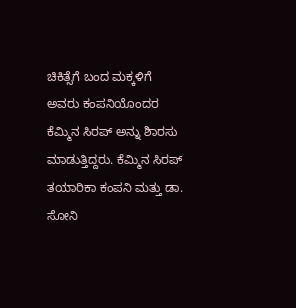ಚಿಕಿತ್ಸೆಗೆ ಬಂದ ಮಕ್ಕಳಿಗೆ ಅವರು ಕಂಪನಿಯೊಂದರ ಕೆಮ್ಮಿನ ಸಿರಪ್ ಅನ್ನು ಶಿಾರಸು ಮಾಡುತ್ತಿದ್ದರು. ಕೆಮ್ಮಿನ ಸಿರಪ್ ತಯಾರಿಕಾ ಕಂಪನಿ ಮತ್ತು ಡಾ. ಸೋನಿ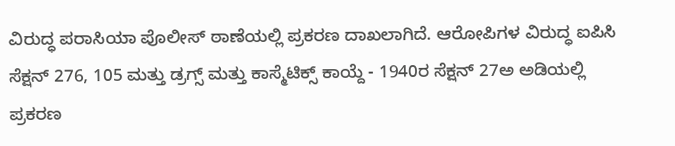ವಿರುದ್ಧ ಪರಾಸಿಯಾ ಪೊಲೀಸ್ ಠಾಣೆಯಲ್ಲಿ ಪ್ರಕರಣ ದಾಖಲಾಗಿದೆ. ಆರೋಪಿಗಳ ವಿರುದ್ಧ ಐಪಿಸಿ ಸೆಕ್ಷನ್ 276, 105 ಮತ್ತು ಡ್ರಗ್ಸ್ ಮತ್ತು ಕಾಸ್ಮೆಟಿಕ್ಸ್ ಕಾಯ್ದೆ - 1940ರ ಸೆಕ್ಷನ್ 27ಅ ಅಡಿಯಲ್ಲಿ ಪ್ರಕರಣ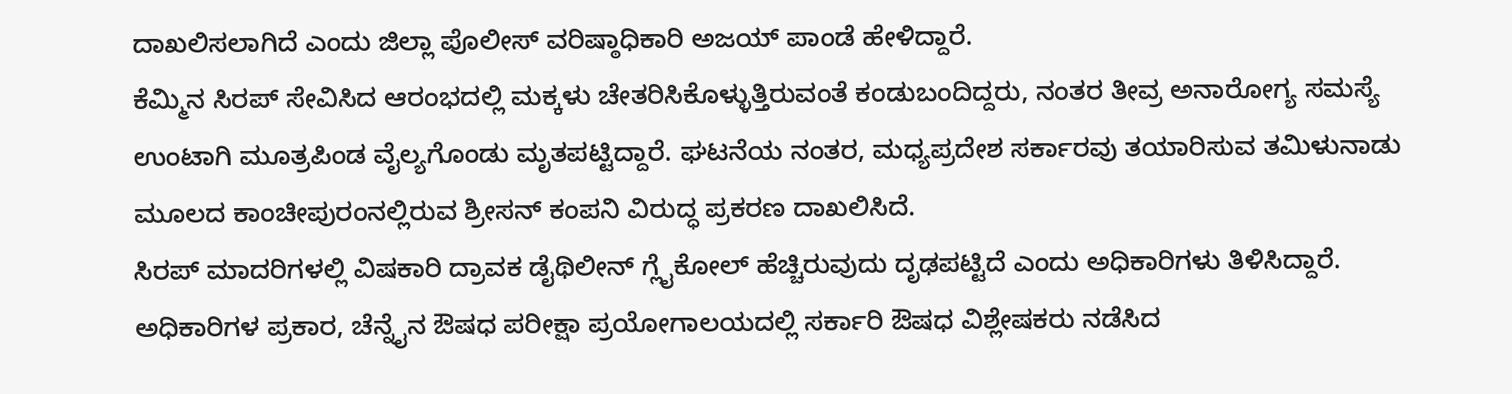ದಾಖಲಿಸಲಾಗಿದೆ ಎಂದು ಜಿಲ್ಲಾ ಪೊಲೀಸ್ ವರಿಷ್ಠಾಧಿಕಾರಿ ಅಜಯ್ ಪಾಂಡೆ ಹೇಳಿದ್ದಾರೆ.
ಕೆಮ್ಮಿನ ಸಿರಪ್ ಸೇವಿಸಿದ ಆರಂಭದಲ್ಲಿ ಮಕ್ಕಳು ಚೇತರಿಸಿಕೊಳ್ಳುತ್ತಿರುವಂತೆ ಕಂಡುಬಂದಿದ್ದರು, ನಂತರ ತೀವ್ರ ಅನಾರೋಗ್ಯ ಸಮಸ್ಯೆ ಉಂಟಾಗಿ ಮೂತ್ರಪಿಂಡ ವೈಲ್ಯಗೊಂಡು ಮೃತಪಟ್ಟಿದ್ದಾರೆ. ಘಟನೆಯ ನಂತರ, ಮಧ್ಯಪ್ರದೇಶ ಸರ್ಕಾರವು ತಯಾರಿಸುವ ತಮಿಳುನಾಡು ಮೂಲದ ಕಾಂಚೀಪುರಂನಲ್ಲಿರುವ ಶ್ರೀಸನ್ ಕಂಪನಿ ವಿರುದ್ಧ ಪ್ರಕರಣ ದಾಖಲಿಸಿದೆ.
ಸಿರಪ್ ಮಾದರಿಗಳಲ್ಲಿ ವಿಷಕಾರಿ ದ್ರಾವಕ ಡೈಥಿಲೀನ್ ಗ್ಲೈಕೋಲ್ ಹೆಚ್ಚಿರುವುದು ದೃಢಪಟ್ಟಿದೆ ಎಂದು ಅಧಿಕಾರಿಗಳು ತಿಳಿಸಿದ್ದಾರೆ. ಅಧಿಕಾರಿಗಳ ಪ್ರಕಾರ, ಚೆನ್ನೈನ ಔಷಧ ಪರೀಕ್ಷಾ ಪ್ರಯೋಗಾಲಯದಲ್ಲಿ ಸರ್ಕಾರಿ ಔಷಧ ವಿಶ್ಲೇಷಕರು ನಡೆಸಿದ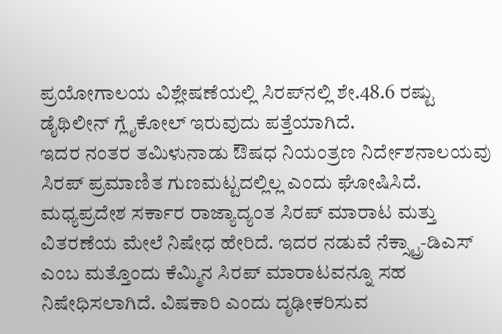ಪ್ರಯೋಗಾಲಯ ವಿಶ್ಲೇಷಣೆಯಲ್ಲಿ ಸಿರಪ್‌ನಲ್ಲಿ ಶೇ.48.6 ರಷ್ಟು ಡೈಥಿಲೀನ್ ಗ್ಲೈಕೋಲ್ ಇರುವುದು ಪತ್ತೆಯಾಗಿದೆ.
ಇದರ ನಂತರ ತಮಿಳುನಾಡು ಔಷಧ ನಿಯಂತ್ರಣ ನಿರ್ದೇಶನಾಲಯವು ಸಿರಪ್ ಪ್ರಮಾಣಿತ ಗುಣಮಟ್ಟದಲ್ಲಿಲ್ಲ ಎಂದು ಘೋಷಿಸಿದೆ. ಮಧ್ಯಪ್ರದೇಶ ಸರ್ಕಾರ ರಾಜ್ಯಾದ್ಯಂತ ಸಿರಪ್ ಮಾರಾಟ ಮತ್ತು ವಿತರಣೆಯ ಮೇಲೆ ನಿಷೇಧ ಹೇರಿದೆ. ಇದರ ನಡುವೆ ನೆಕ್ಸ್ಟ್ರಾ-ಡಿಎಸ್ ಎಂಬ ಮತ್ತೊಂದು ಕೆಮ್ಮಿನ ಸಿರಪ್ ಮಾರಾಟವನ್ನೂ ಸಹ ನಿಷೇಧಿಸಲಾಗಿದೆ. ವಿಷಕಾರಿ ಎಂದು ದೃಢೀಕರಿಸುವ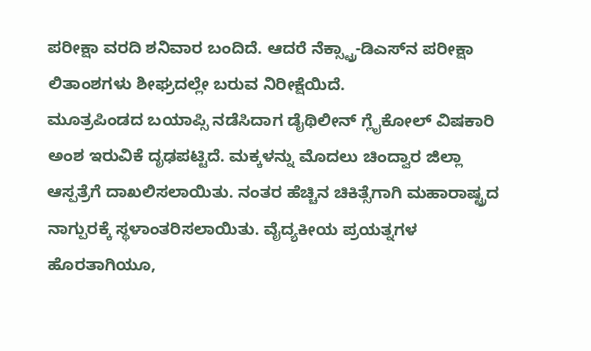ಪರೀಕ್ಷಾ ವರದಿ ಶನಿವಾರ ಬಂದಿದೆ. ಆದರೆ ನೆಕ್ಸ್ಟ್ರಾ-ಡಿಎಸ್‌ನ ಪರೀಕ್ಷಾ ಲಿತಾಂಶಗಳು ಶೀಘ್ರದಲ್ಲೇ ಬರುವ ನಿರೀಕ್ಷೆಯಿದೆ.
ಮೂತ್ರಪಿಂಡದ ಬಯಾಪ್ಸಿ ನಡೆಸಿದಾಗ ಡೈಥಿಲೀನ್ ಗ್ಲೈಕೋಲ್ ವಿಷಕಾರಿ ಅಂಶ ಇರುವಿಕೆ ದೃಢಪಟ್ಟಿದೆ. ಮಕ್ಕಳನ್ನು ಮೊದಲು ಚಿಂದ್ವಾರ ಜಿಲ್ಲಾ ಆಸ್ಪತ್ರೆಗೆ ದಾಖಲಿಸಲಾಯಿತು. ನಂತರ ಹೆಚ್ಚಿನ ಚಿಕಿತ್ಸೆಗಾಗಿ ಮಹಾರಾಷ್ಟ್ರದ ನಾಗ್ಪುರಕ್ಕೆ ಸ್ಥಳಾಂತರಿಸಲಾಯಿತು. ವೈದ್ಯಕೀಯ ಪ್ರಯತ್ನಗಳ ಹೊರತಾಗಿಯೂ,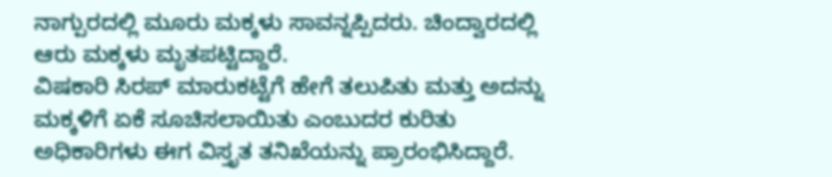ನಾಗ್ಪುರದಲ್ಲಿ ಮೂರು ಮಕ್ಕಳು ಸಾವನ್ನಪ್ಪಿದರು. ಚಿಂದ್ವಾರದಲ್ಲಿ ಆರು ಮಕ್ಕಳು ಮೃತಪಟ್ಟಿದ್ದಾರೆ.
ವಿಷಕಾರಿ ಸಿರಪ್ ಮಾರುಕಟ್ಟೆಗೆ ಹೇಗೆ ತಲುಪಿತು ಮತ್ತು ಅದನ್ನು ಮಕ್ಕಳಿಗೆ ಏಕೆ ಸೂಚಿಸಲಾಯಿತು ಎಂಬುದರ ಕುರಿತು ಅಧಿಕಾರಿಗಳು ಈಗ ವಿಸ್ತೃತ ತನಿಖೆಯನ್ನು ಪ್ರಾರಂಭಿಸಿದ್ದಾರೆ.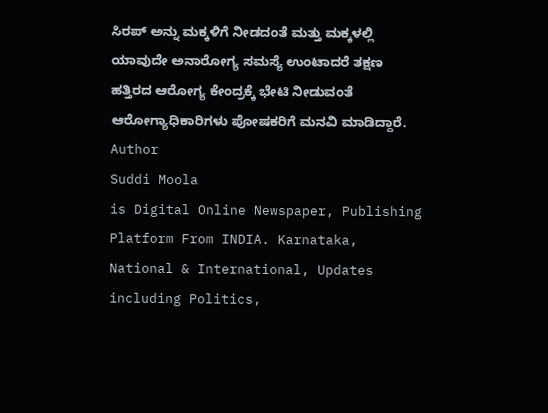ಸಿರಪ್ ಅನ್ನು ಮಕ್ಕಳಿಗೆ ನೀಡದಂತೆ ಮತ್ತು ಮಕ್ಕಳಲ್ಲಿ ಯಾವುದೇ ಅನಾರೋಗ್ಯ ಸಮಸ್ಯೆ ಉಂಟಾದರೆ ತಕ್ಷಣ ಹತ್ತಿರದ ಆರೋಗ್ಯ ಕೇಂದ್ರಕ್ಕೆ ಭೇಟಿ ನೀಡುವಂತೆ ಆರೋಗ್ಯಾಧಿಕಾರಿಗಳು ಪೋಷಕರಿಗೆ ಮನವಿ ಮಾಡಿದ್ದಾರೆ.
Author
Suddi Moola
is Digital Online Newspaper, Publishing Platform From INDIA. Karnataka, National & International, Updates including Politics,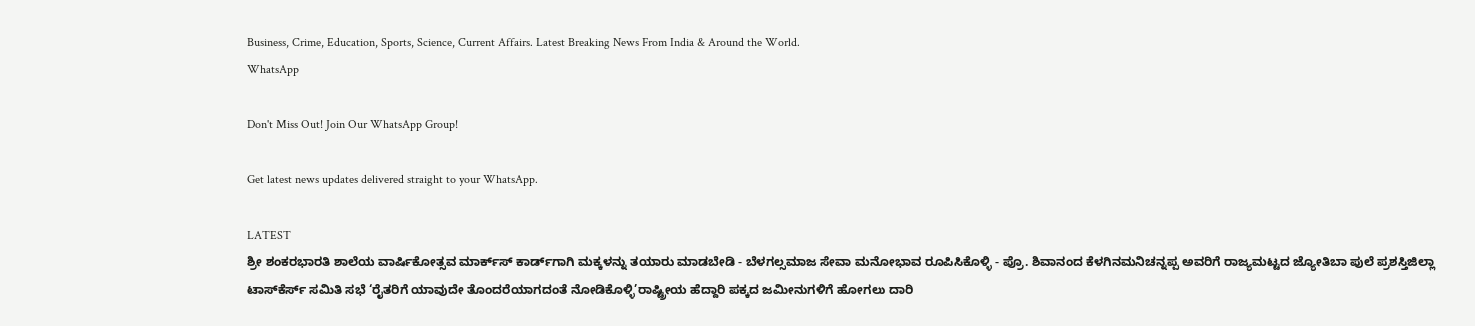Business, Crime, Education, Sports, Science, Current Affairs. Latest Breaking News From India & Around the World.
WhatsApp

Don't Miss Out! Join Our WhatsApp Group!

Get latest news updates delivered straight to your WhatsApp.

LATEST
ಶ್ರೀ ಶಂಕರಭಾರತಿ ಶಾಲೆಯ ವಾರ್ಷಿಕೋತ್ಸವ ಮಾರ್ಕ್‌ಸ್‌ ಕಾರ್ಡ್‌ಗಾಗಿ ಮಕ್ಕಳನ್ನು ತಯಾರು ಮಾಡಬೇಡಿ - ಬೆಳಗಲ್ಸಮಾಜ ಸೇವಾ ಮನೋಭಾವ ರೂಪಿಸಿಕೊಳ್ಳಿ - ಪ್ರೊ. ಶಿವಾನಂದ ಕೆಳಗಿನಮನಿಚನ್ನಪ್ಪ ಅವರಿಗೆ ರಾಜ್ಯಮಟ್ಟದ ಜ್ಯೋತಿಬಾ ಪುಲೆ ಪ್ರಶಸ್ತಿಜಿಲ್ಲಾ ಟಾಸ್‌‌ಕೆರ್ಸ್ ಸಮಿತಿ ಸಭೆ ‘ರೈತರಿಗೆ ಯಾವುದೇ ತೊಂದರೆಯಾಗದಂತೆ ನೋಡಿಕೊಳ್ಳಿ’ರಾಷ್ಟ್ರೀಯ ಹೆದ್ದಾರಿ ಪಕ್ಕದ ಜಮೀನುಗಳಿಗೆ ಹೋಗಲು ದಾರಿ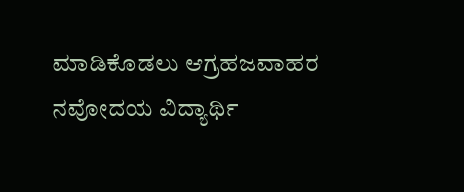ಮಾಡಿಕೊಡಲು ಆಗ್ರಹಜವಾಹರ ನವೋದಯ ವಿದ್ಯಾರ್ಥಿ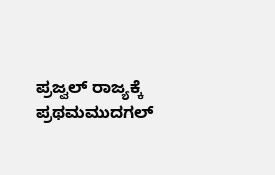ಪ್ರಜ್ವಲ್ ರಾಜ್ಯಕ್ಕೆ ಪ್ರಥಮಮುದಗಲ್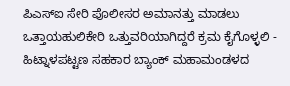ಪಿಎಸ್‌ಐ ಸೇರಿ ಪೊಲೀಸರ ಅಮಾನತ್ತು ಮಾಡಲು ಒತ್ತಾಯಹುಲಿಕೇರಿ ಒತ್ತುವರಿಯಾಗಿದ್ದರೆ ಕ್ರಮ ಕೈಗೊಳ್ಳಲಿ - ಹಿಟ್ನಾಳಪಟ್ಟಣ ಸಹಕಾರ ಬ್ಯಾಂಕ್ ಮಹಾಮಂಡಳದ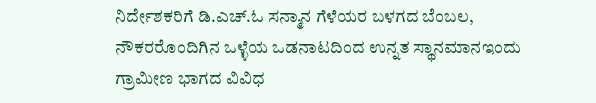ನಿರ್ದೇಶಕರಿಗೆ ಡಿ.ಎಚ್.ಓ ಸನ್ಮಾನ ಗೆಳೆಯರ ಬಳಗದ ಬೆಂಬಲ, ನೌಕರರೊಂದಿಗಿನ ಒಳ್ಳೆಯ ಒಡನಾಟದಿಂದ ಉನ್ನತ ಸ್ಥಾನಮಾನಇಂದು ಗ್ರಾಮೀಣ ಭಾಗದ ವಿವಿಧ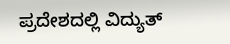ಪ್ರದೇಶದಲ್ಲಿ ವಿದ್ಯುತ್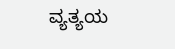ವ್ಯತ್ಯಯ